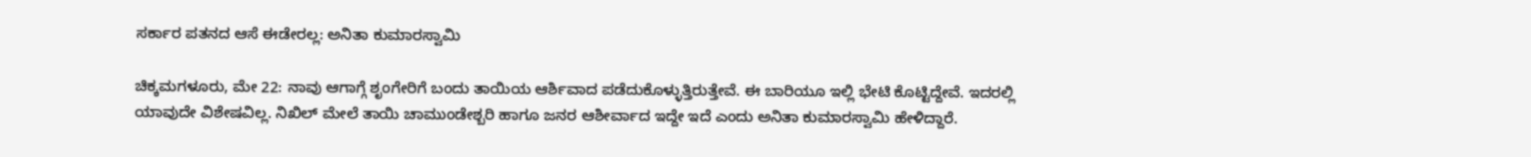ಸರ್ಕಾರ ಪತನದ ಆಸೆ ಈಡೇರಲ್ಲ: ಅನಿತಾ ಕುಮಾರಸ್ವಾಮಿ

ಚಿಕ್ಕಮಗಳೂರು, ಮೇ 22: ನಾವು ಆಗಾಗ್ಗೆ ಶೃಂಗೇರಿಗೆ ಬಂದು ತಾಯಿಯ ಆರ್ಶಿವಾದ ಪಡೆದುಕೊಳ್ಳುತ್ತಿರುತ್ತೇವೆ. ಈ ಬಾರಿಯೂ ಇಲ್ಲಿ ಭೇಟಿ ಕೊಟ್ಟಿದ್ದೇವೆ. ಇದರಲ್ಲಿ ಯಾವುದೇ ವಿಶೇಷವಿಲ್ಲ. ನಿಖಿಲ್ ಮೇಲೆ ತಾಯಿ ಚಾಮುಂಡೇಶ್ಬರಿ ಹಾಗೂ ಜನರ ಆಶೀರ್ವಾದ ಇದ್ದೇ ಇದೆ ಎಂದು ಅನಿತಾ ಕುಮಾರಸ್ವಾಮಿ ಹೇಳಿದ್ದಾರೆ.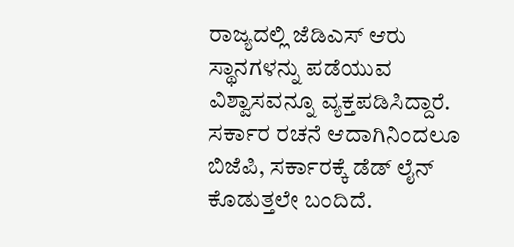ರಾಜ್ಯದಲ್ಲಿ ಜೆಡಿಎಸ್ ಆರು ಸ್ಥಾನಗಳನ್ನು ಪಡೆಯುವ ವಿಶ್ವಾಸವನ್ನೂ ವ್ಯಕ್ತಪಡಿಸಿದ್ದಾರೆ. ಸರ್ಕಾರ ರಚನೆ ಆದಾಗಿನಿಂದಲೂ ಬಿಜೆಪಿ, ಸರ್ಕಾರಕ್ಕೆ ಡೆಡ್ ಲೈನ್ ಕೊಡುತ್ತಲೇ ಬಂದಿದೆ.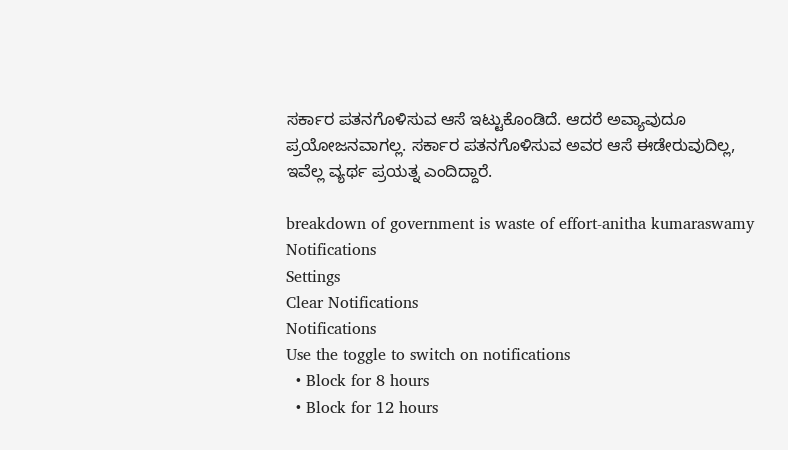ಸರ್ಕಾರ ಪತನಗೊಳಿಸುವ ಆಸೆ ಇಟ್ಟುಕೊಂಡಿದೆ. ಆದರೆ ಅವ್ಯಾವುದೂ ಪ್ರಯೋಜನವಾಗಲ್ಲ. ಸರ್ಕಾರ ಪತನಗೊಳಿಸುವ ಅವರ ಆಸೆ ಈಡೇರುವುದಿಲ್ಲ, ಇವೆಲ್ಲ ವ್ಯರ್ಥ ಪ್ರಯತ್ನ ಎಂದಿದ್ದಾರೆ.

breakdown of government is waste of effort-anitha kumaraswamy
Notifications
Settings
Clear Notifications
Notifications
Use the toggle to switch on notifications
  • Block for 8 hours
  • Block for 12 hours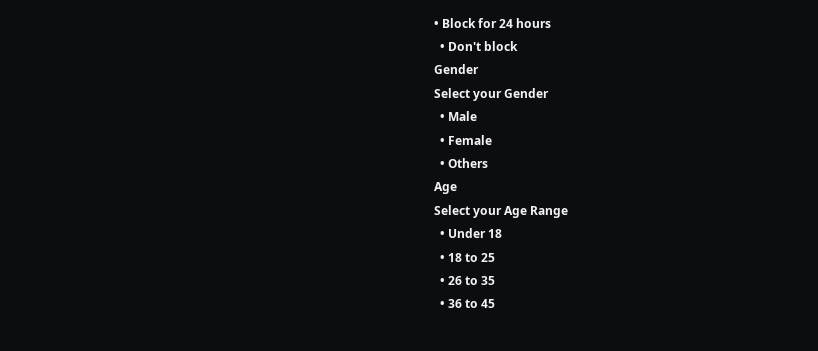• Block for 24 hours
  • Don't block
Gender
Select your Gender
  • Male
  • Female
  • Others
Age
Select your Age Range
  • Under 18
  • 18 to 25
  • 26 to 35
  • 36 to 45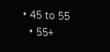• 45 to 55
  • 55+